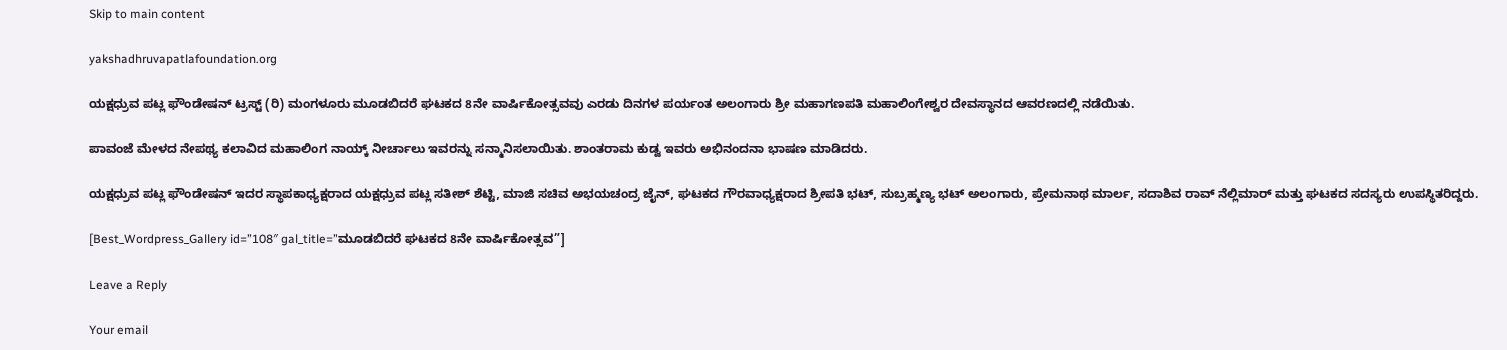Skip to main content

yakshadhruvapatlafoundation.org

ಯಕ್ಷಧ್ರುವ ಪಟ್ಲ ಫೌಂಡೇಷನ್ ಟ್ರಸ್ಟ್ (ರಿ) ಮಂಗಳೂರು ಮೂಡಬಿದರೆ ಘಟಕದ 8ನೇ ವಾರ್ಷಿಕೋತ್ಸವವು ಎರಡು ದಿನಗಳ ಪರ್ಯಂತ ಅಲಂಗಾರು ಶ್ರೀ ಮಹಾಗಣಪತಿ ಮಹಾಲಿಂಗೇಶ್ವರ ದೇವಸ್ಥಾನದ ಆವರಣದಲ್ಲಿ ನಡೆಯಿತು.

ಪಾವಂಜೆ ಮೇಳದ ನೇಪಥ್ಯ ಕಲಾವಿದ ಮಹಾಲಿಂಗ ನಾಯ್ಕ್ ನೀರ್ಚಾಲು ಇವರನ್ನು ಸನ್ಮಾನಿಸಲಾಯಿತು. ಶಾಂತರಾಮ ಕುಡ್ವ ಇವರು ಅಭಿನಂದನಾ ಭಾಷಣ ಮಾಡಿದರು.

ಯಕ್ಷಧ್ರುವ ಪಟ್ಲ ಫೌಂಡೇಷನ್ ಇದರ ಸ್ಥಾಪಕಾಧ್ಯಕ್ಷರಾದ ಯಕ್ಷಧ್ರುವ ಪಟ್ಲ ಸತೀಶ್ ಶೆಟ್ಟಿ, ಮಾಜಿ ಸಚಿವ ಅಭಯಚಂದ್ರ ಜೈನ್, ಘಟಕದ ಗೌರವಾಧ್ಯಕ್ಷರಾದ ಶ್ರೀಪತಿ ಭಟ್, ಸುಬ್ರಹ್ಮಣ್ಯ ಭಟ್ ಅಲಂಗಾರು, ಪ್ರೇಮನಾಥ ಮಾರ್ಲ, ಸದಾಶಿವ ರಾವ್ ನೆಲ್ಲಿಮಾರ್ ಮತ್ತು ಘಟಕದ ಸದಸ್ಯರು ಉಪಸ್ಥಿತರಿದ್ದರು.

[Best_Wordpress_Gallery id=”108″ gal_title=”ಮೂಡಬಿದರೆ ಘಟಕದ 8ನೇ ವಾರ್ಷಿಕೋತ್ಸವ”]

Leave a Reply

Your email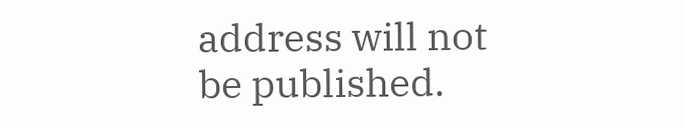address will not be published.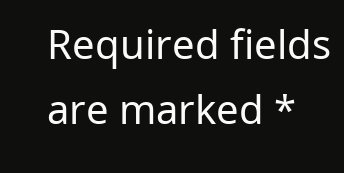Required fields are marked *